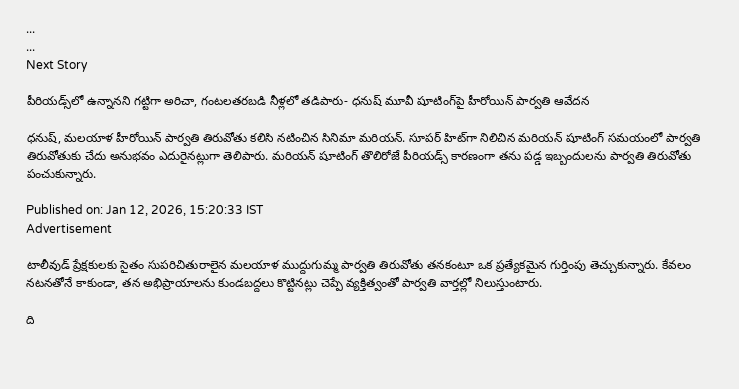...
...
Next Story

పీరియడ్స్‌లో ఉన్నానని గట్టిగా అరిచా, గంటలతరబడి నీళ్లలో తడిపారు- ధనుష్ మూవీ షూటింగ్‌పై హీరోయిన్ పార్వతి ఆవేదన

ధనుష్, మలయాళ హీరోయిన్ పార్వతి తిరువోతు కలిసి నటించిన సినిమా మరియన్. సూపర్ హిట్‌గా నిలిచిన మరియన్ షూటింగ్ సమయంలో పార్వతి తిరువోతుకు చేదు అనుభవం ఎదురైనట్లుగా తెలిపారు. మరియన్ షూటింగ్ తొలిరోజే పీరియడ్స్ కారణంగా తను పడ్డ ఇబ్బందులను పార్వతి తిరువోతు పంచుకున్నారు.

Published on: Jan 12, 2026, 15:20:33 IST
Advertisement

టాలీవుడ్ ప్రేక్షకులకు సైతం సుపరిచితురాలైన మలయాళ ముద్దుగుమ్మ పార్వతి తిరువోతు తనకంటూ ఒక ప్రత్యేకమైన గుర్తింపు తెచ్చుకున్నారు. కేవలం నటనతోనే కాకుండా, తన అభిప్రాయాలను కుండబద్దలు కొట్టినట్లు చెప్పే వ్యక్తిత్వంతో పార్వతి వార్తల్లో నిలుస్తుంటారు.

ది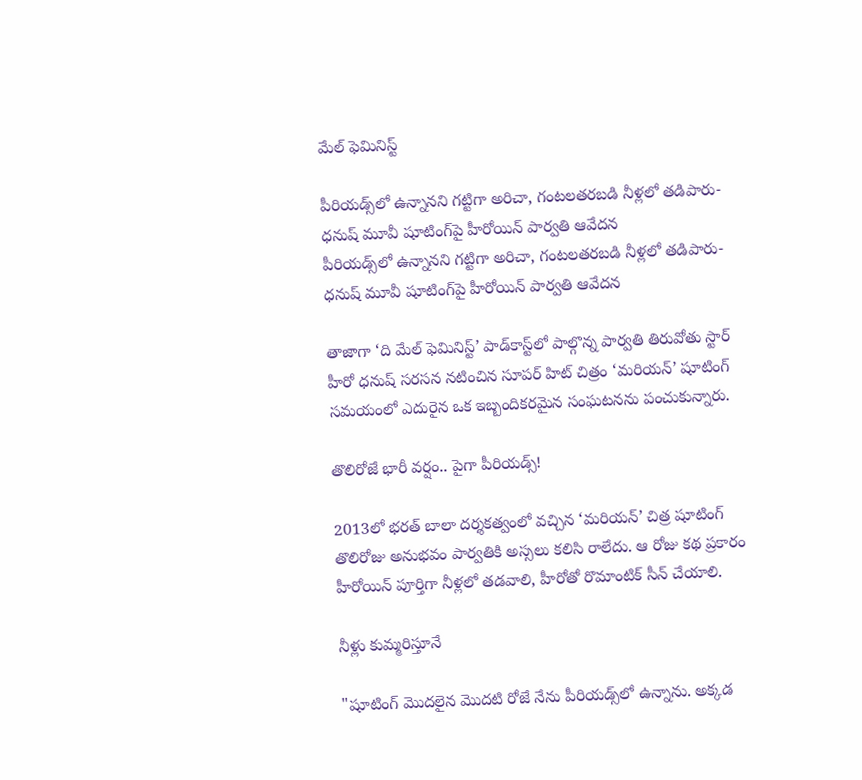మేల్ ఫెమినిస్ట్

పీరియడ్స్‌లో ఉన్నానని గట్టిగా అరిచా, గంటలతరబడి నీళ్లలో తడిపారు- ధనుష్ మూవీ షూటింగ్‌పై హీరోయిన్ పార్వతి ఆవేదన
పీరియడ్స్‌లో ఉన్నానని గట్టిగా అరిచా, గంటలతరబడి నీళ్లలో తడిపారు- ధనుష్ మూవీ షూటింగ్‌పై హీరోయిన్ పార్వతి ఆవేదన

తాజాగా ‘ది మేల్ ఫెమినిస్ట్’ పాడ్‌కాస్ట్‌లో పాల్గొన్న పార్వతి తిరువోతు స్టార్ హీరో ధనుష్ సరసన నటించిన సూపర్ హిట్ చిత్రం ‘మరియన్’ షూటింగ్ సమయంలో ఎదురైన ఒక ఇబ్బందికరమైన సంఘటనను పంచుకున్నారు.

తొలిరోజే భారీ వర్షం.. పైగా పీరియడ్స్!

2013లో భరత్ బాలా దర్శకత్వంలో వచ్చిన ‘మరియన్’ చిత్ర షూటింగ్ తొలిరోజు అనుభవం పార్వతికి అస్సలు కలిసి రాలేదు. ఆ రోజు కథ ప్రకారం హీరోయిన్ పూర్తిగా నీళ్లలో తడవాలి, హీరోతో రొమాంటిక్ సీన్ చేయాలి.

నీళ్లు కుమ్మరిస్తూనే

"షూటింగ్ మొదలైన మొదటి రోజే నేను పీరియడ్స్‌లో ఉన్నాను. అక్కడ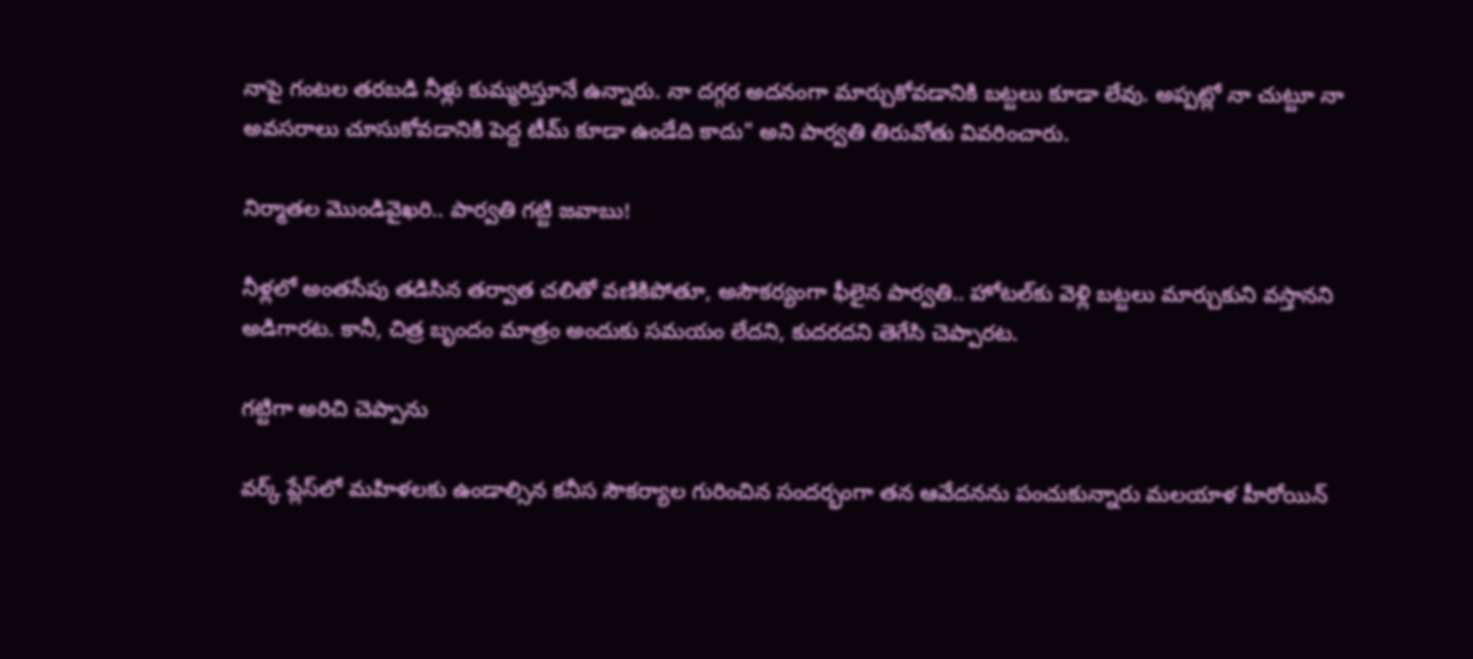నాపై గంటల తరబడి నీళ్లు కుమ్మరిస్తూనే ఉన్నారు. నా దగ్గర అదనంగా మార్చుకోవడానికి బట్టలు కూడా లేవు. అప్పట్లో నా చుట్టూ నా అవసరాలు చూసుకోవడానికి పెద్ద టీమ్ కూడా ఉండేది కాదు" అని పార్వతి తిరువోతు వివరించారు.

నిర్మాతల మొండివైఖరి.. పార్వతి గట్టి జవాబు!

నీళ్లలో అంతసేపు తడిసిన తర్వాత చలితో వణికిపోతూ, అసౌకర్యంగా ఫీలైన పార్వతి.. హోటల్‌కు వెళ్లి బట్టలు మార్చుకుని వస్తానని అడిగారట. కానీ, చిత్ర బృందం మాత్రం అందుకు సమయం లేదని, కుదరదని తెగేసి చెప్పారట.

గట్టిగా అరిచి చెప్పాను

వర్క్ ప్లేస్‌లో మహిళలకు ఉండాల్సిన కనీస సౌకర్యాల గురించిన సందర్భంగా తన ఆవేదనను పంచుకున్నారు మలయాళ హీరోయిన్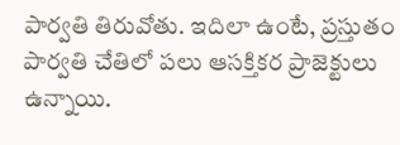పార్వతి తిరువోతు. ఇదిలా ఉంటే, ప్రస్తుతం పార్వతి చేతిలో పలు ఆసక్తికర ప్రాజెక్టులు ఉన్నాయి.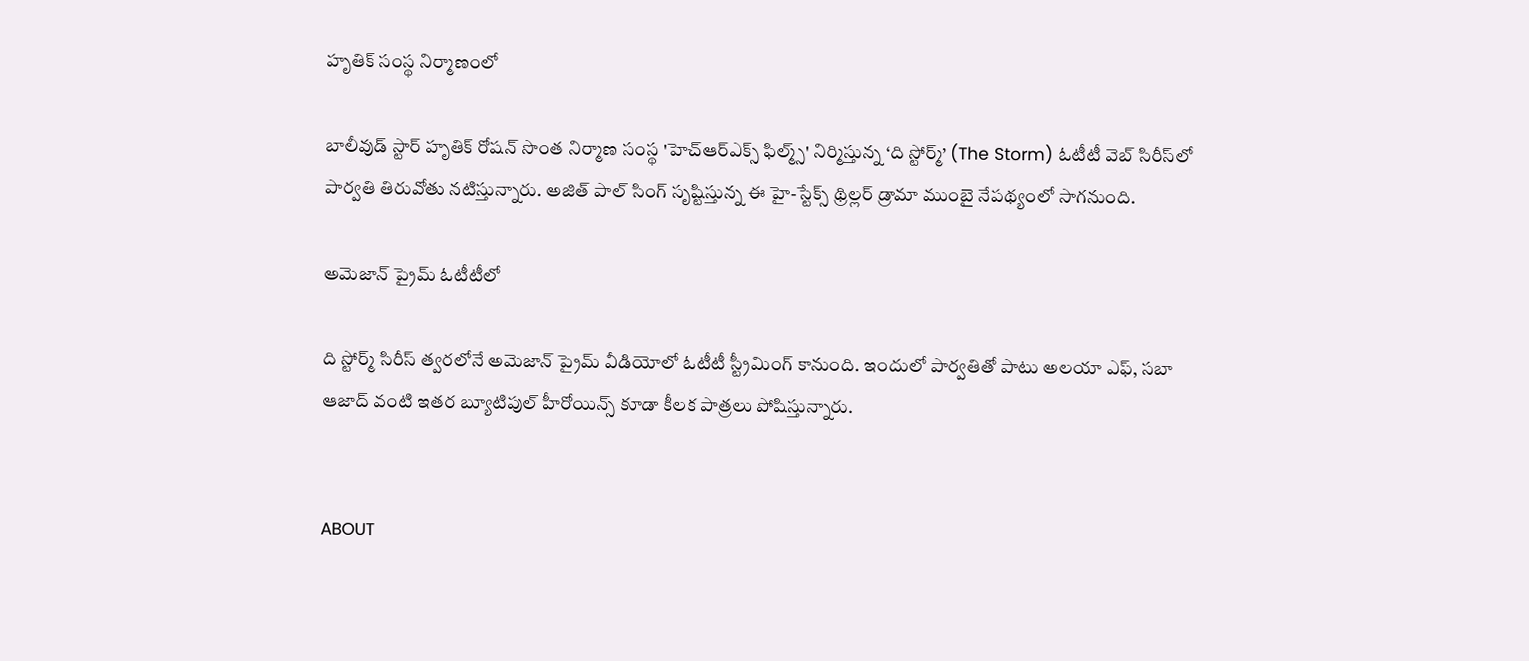హృతిక్ సంస్థ నిర్మాణంలో

బాలీవుడ్ స్టార్ హృతిక్ రోషన్ సొంత నిర్మాణ సంస్థ 'హెచ్ఆర్ఎక్స్ ఫిల్మ్స్' నిర్మిస్తున్న ‘ది స్టోర్మ్’ (The Storm) ఓటీటీ వెబ్ సిరీస్‌లో పార్వతి తిరువోతు నటిస్తున్నారు. అజిత్ పాల్ సింగ్ సృష్టిస్తున్న ఈ హై-స్టేక్స్ థ్రిల్లర్ డ్రామా ముంబై నేపథ్యంలో సాగనుంది.

అమెజాన్ ప్రైమ్ ఓటీటీలో

ది స్టోర్మ్ సిరీస్ త్వరలోనే అమెజాన్ ప్రైమ్ వీడియోలో ఓటీటీ స్ట్రీమింగ్ కానుంది. ఇందులో పార్వతితో పాటు అలయా ఎఫ్, సబా ఆజాద్ వంటి ఇతర బ్యూటిపుల్ హీరోయిన్స్ కూడా కీలక పాత్రలు పోషిస్తున్నారు.


ABOUT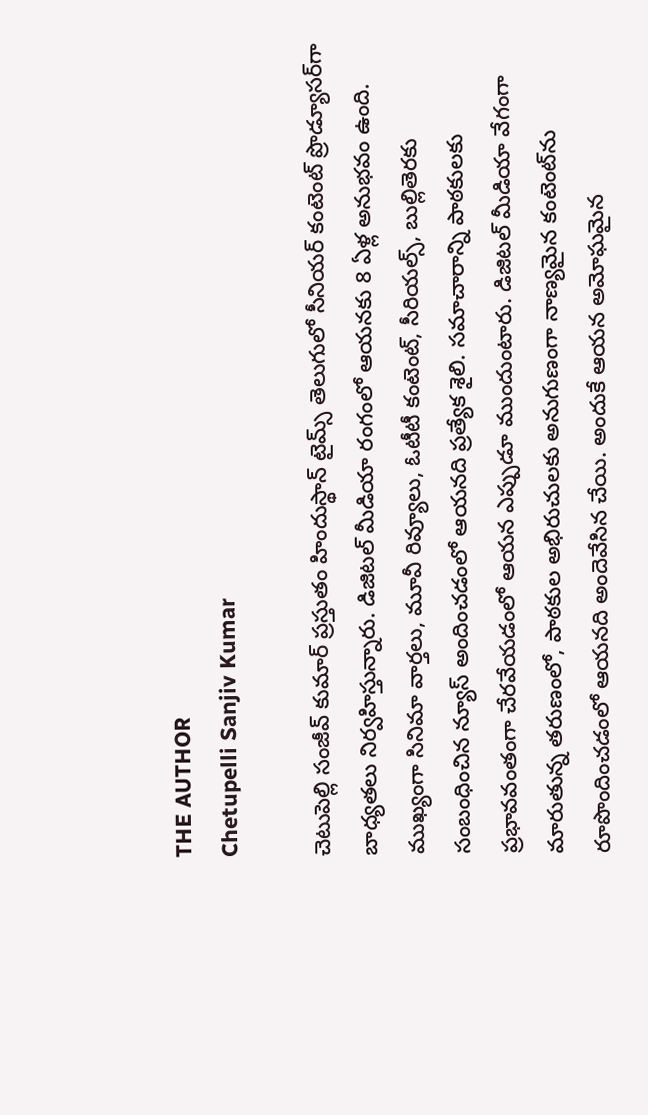THE AUTHOR
Chetupelli Sanjiv Kumar

చెటుపెల్లి సంజీవ్ కుమార్ ప్రస్తుతం హిందుస్థాన్ టైమ్స్ తెలుగులో సీనియర్ కంటెంట్ ప్రొడ్యూసర్‌గా బాధ్యతలు నిర్వహిస్తున్నారు. డిజిటల్ మీడియా రంగంలో ఆయనకు 8 ఏళ్ల అనుభవం ఉంది. ముఖ్యంగా సినిమా వార్తలు, మూవీ రివ్యూలు, ఓటీటీ కంటెంట్, సీరియల్స్, బుల్లితెరకు సంబంధించిన న్యూస్ అందించడంలో ఆయనది ప్రత్యేక శైలి. సమాచారాన్ని పాఠకులకు ప్రభావవంతంగా చేరవేయడంలో ఆయన ఎప్పుడూ ముందుంటారు. డిజిటల్ మీడియా వేగంగా మారుతున్న తరుణంలో, పాఠకుల అభిరుచులకు అనుగుణంగా నాణ్యమైన కంటెంట్‌ను రూపొందించడంలో ఆయనది అందెవేసిన చేయి. అందుకే ఆయన అమోఘమైన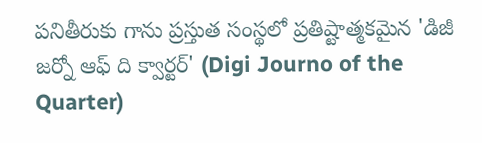పనితీరుకు గాను ప్రస్తుత సంస్థలో ప్రతిష్టాత్మకమైన 'డిజీ జర్నో ఆఫ్ ది క్వార్టర్' (Digi Journo of the Quarter)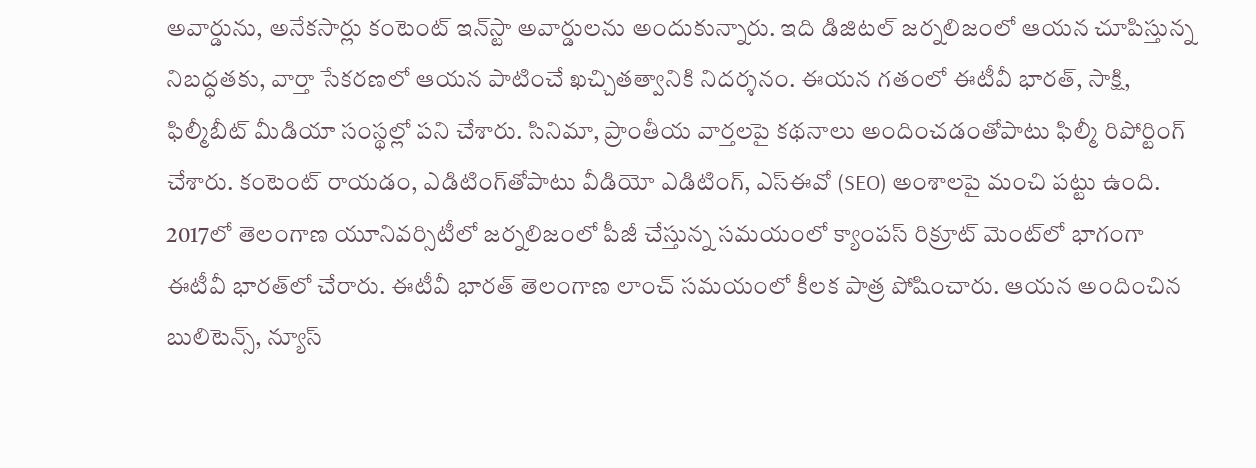అవార్డును, అనేకసార్లు కంటెంట్ ఇన్‌స్టా అవార్డులను అందుకున్నారు. ఇది డిజిటల్ జర్నలిజంలో ఆయన చూపిస్తున్న నిబద్ధతకు, వార్తా సేకరణలో ఆయన పాటించే ఖచ్చితత్వానికి నిదర్శనం. ఈయన గతంలో ఈటీవీ భారత్, సాక్షి, ఫిల్మీబీట్ మీడియా సంస్థల్లో పని చేశారు. సినిమా, ప్రాంతీయ వార్తలపై కథనాలు అందించడంతోపాటు ఫిల్మీ రిపోర్టింగ్ చేశారు. కంటెంట్ రాయడం, ఎడిటింగ్‌తోపాటు వీడియో ఎడిటింగ్, ఎస్‌ఈవో (SEO) అంశాలపై మంచి పట్టు ఉంది. 2017లో తెలంగాణ యూనివర్సిటీలో జర్నలిజంలో పీజీ చేస్తున్న సమయంలో క్యాంపస్ రిక్రూట్ మెంట్‌లో భాగంగా ఈటీవీ భారత్‌లో చేరారు. ఈటీవీ భారత్ తెలంగాణ లాంచ్ సమయంలో కీలక పాత్ర పోషించారు. ఆయన అందించిన బులిటెన్స్, న్యూస్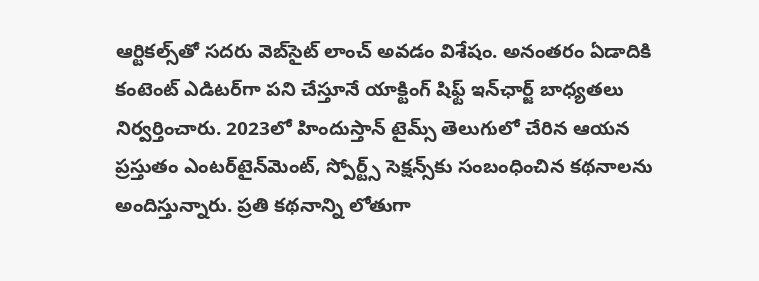ఆర్టికల్స్‌తో సదరు వెబ్‌సైట్ లాంచ్ అవడం విశేషం. అనంతరం ఏడాదికి కంటెంట్ ఎడిటర్‌గా పని చేస్తూనే యాక్టింగ్ షిఫ్ట్ ఇన్‌ఛార్జ్ బాధ్యతలు నిర్వర్తించారు. 2023లో హిందుస్తాన్ టైమ్స్ తెలుగులో చేరిన ఆయన ప్రస్తుతం ఎంటర్‌టైన్‌మెంట్, స్పోర్ట్స్ సెక్షన్స్‌కు సంబంధించిన కథనాలను అందిస్తున్నారు. ప్రతి కథనాన్ని లోతుగా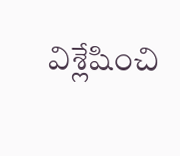విశ్లేషించి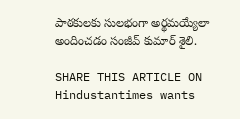పాఠకులకు సులభంగా అర్థమయ్యేలా అందించడం సంజీవ్ కుమార్ శైలి.

SHARE THIS ARTICLE ON
Hindustantimes wants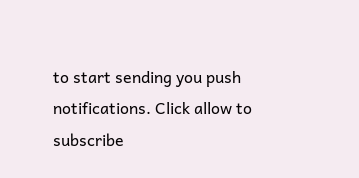to start sending you push notifications. Click allow to subscribe